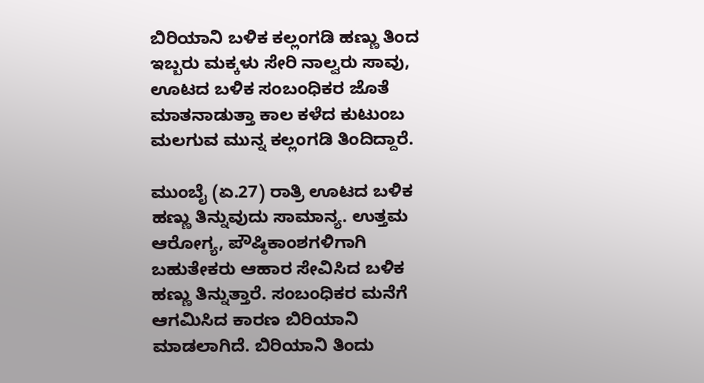ಬಿರಿಯಾನಿ ಬಳಿಕ ಕಲ್ಲಂಗಡಿ ಹಣ್ಣು ತಿಂದ ಇಬ್ಬರು ಮಕ್ಕಳು ಸೇರಿ ನಾಲ್ವರು ಸಾವು, ಊಟದ ಬಳಿಕ ಸಂಬಂಧಿಕರ ಜೊತೆ ಮಾತನಾಡುತ್ತಾ ಕಾಲ ಕಳೆದ ಕುಟುಂಬ ಮಲಗುವ ಮುನ್ನ ಕಲ್ಲಂಗಡಿ ತಿಂದಿದ್ದಾರೆ.

ಮುಂಬೈ (ಏ.27) ರಾತ್ರಿ ಊಟದ ಬಳಿಕ ಹಣ್ಣು ತಿನ್ನುವುದು ಸಾಮಾನ್ಯ. ಉತ್ತಮ ಆರೋಗ್ಯ, ಪೌಷ್ಠಿಕಾಂಶಗಳಿಗಾಗಿ ಬಹುತೇಕರು ಆಹಾರ ಸೇವಿಸಿದ ಬಳಿಕ ಹಣ್ಣು ತಿನ್ನುತ್ತಾರೆ. ಸಂಬಂಧಿಕರ ಮನೆಗೆ ಆಗಮಿಸಿದ ಕಾರಣ ಬಿರಿಯಾನಿ ಮಾಡಲಾಗಿದೆ. ಬಿರಿಯಾನಿ ತಿಂದು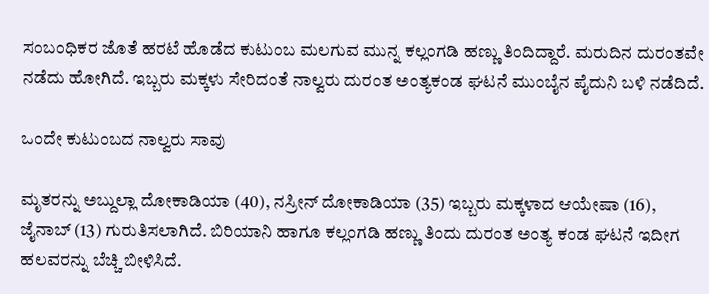ಸಂಬಂಧಿಕರ ಜೊತೆ ಹರಟೆ ಹೊಡೆದ ಕುಟುಂಬ ಮಲಗುವ ಮುನ್ನ ಕಲ್ಲಂಗಡಿ ಹಣ್ಣು ತಿಂದಿದ್ದಾರೆ. ಮರುದಿನ ದುರಂತವೇ ನಡೆದು ಹೋಗಿದೆ. ಇಬ್ಬರು ಮಕ್ಕಳು ಸೇರಿದಂತೆ ನಾಲ್ವರು ದುರಂತ ಅಂತ್ಯಕಂಡ ಘಟನೆ ಮುಂಬೈನ ಪೈದುನಿ ಬಳಿ ನಡೆದಿದೆ.

ಒಂದೇ ಕುಟುಂಬದ ನಾಲ್ವರು ಸಾವು

ಮೃತರನ್ನು ಅಬ್ದುಲ್ಲಾ ದೋಕಾಡಿಯಾ (40), ನಸ್ರೀನ್ ದೋಕಾಡಿಯಾ (35) ಇಬ್ಬರು ಮಕ್ಕಳಾದ ಆಯೇಷಾ (16), ಜೈನಾಬ್ (13) ಗುರುತಿಸಲಾಗಿದೆ. ಬಿರಿಯಾನಿ ಹಾಗೂ ಕಲ್ಲಂಗಡಿ ಹಣ್ಣು ತಿಂದು ದುರಂತ ಅಂತ್ಯ ಕಂಡ ಘಟನೆ ಇದೀಗ ಹಲವರನ್ನು ಬೆಚ್ಚಿ ಬೀಳಿಸಿದೆ.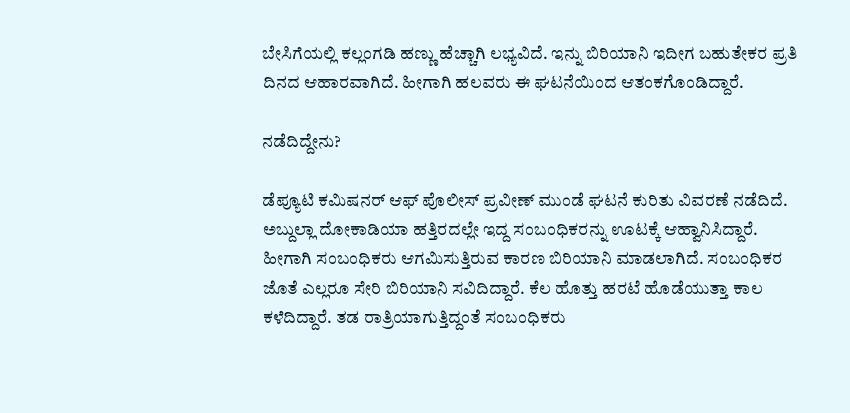ಬೇಸಿಗೆಯಲ್ಲಿ ಕಲ್ಲಂಗಡಿ ಹಣ್ಣು ಹೆಚ್ಚಾಗಿ ಲಭ್ಯವಿದೆ. ಇನ್ನು ಬಿರಿಯಾನಿ ಇದೀಗ ಬಹುತೇಕರ ಪ್ರತಿ ದಿನದ ಆಹಾರವಾಗಿದೆ. ಹೀಗಾಗಿ ಹಲವರು ಈ ಘಟನೆಯಿಂದ ಆತಂಕಗೊಂಡಿದ್ದಾರೆ.

ನಡೆದಿದ್ದೇನು?

ಡೆಪ್ಯೂಟಿ ಕಮಿಷನರ್ ಆಫ್ ಪೊಲೀಸ್ ಪ್ರವೀಣ್ ಮುಂಡೆ ಘಟನೆ ಕುರಿತು ವಿವರಣೆ ನಡೆದಿದೆ. ಅಬ್ದುಲ್ಲಾ ದೋಕಾಡಿಯಾ ಹತ್ತಿರದಲ್ಲೇ ಇದ್ದ ಸಂಬಂಧಿಕರನ್ನು ಊಟಕ್ಕೆ ಆಹ್ವಾನಿಸಿದ್ದಾರೆ. ಹೀಗಾಗಿ ಸಂಬಂಧಿಕರು ಆಗಮಿಸುತ್ತಿರುವ ಕಾರಣ ಬಿರಿಯಾನಿ ಮಾಡಲಾಗಿದೆ. ಸಂಬಂಧಿಕರ ಜೊತೆ ಎಲ್ಲರೂ ಸೇರಿ ಬಿರಿಯಾನಿ ಸವಿದಿದ್ದಾರೆ. ಕೆಲ ಹೊತ್ತು ಹರಟೆ ಹೊಡೆಯುತ್ತಾ ಕಾಲ ಕಳೆದಿದ್ದಾರೆ. ತಡ ರಾತ್ರಿಯಾಗುತ್ತಿದ್ದಂತೆ ಸಂಬಂಧಿಕರು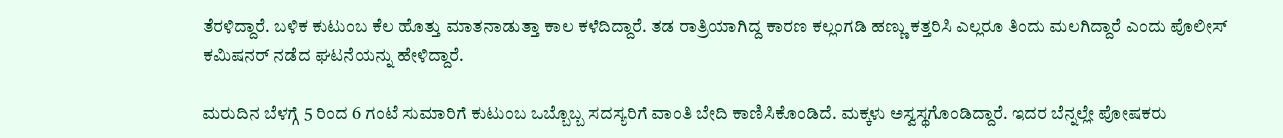ತೆರಳಿದ್ದಾರೆ. ಬಳಿಕ ಕುಟುಂಬ ಕೆಲ ಹೊತ್ತು ಮಾತನಾಡುತ್ತಾ ಕಾಲ ಕಳೆದಿದ್ದಾರೆ. ತಡ ರಾತ್ರಿಯಾಗಿದ್ದ ಕಾರಣ ಕಲ್ಲಂಗಡಿ ಹಣ್ಣು ಕತ್ತರಿಸಿ ಎಲ್ಲರೂ ತಿಂದು ಮಲಗಿದ್ದಾರೆ ಎಂದು ಪೊಲೀಸ್ ಕಮಿಷನರ್ ನಡೆದ ಘಟನೆಯನ್ನು ಹೇಳಿದ್ದಾರೆ.

ಮರುದಿನ ಬೆಳಗ್ಗೆ 5 ರಿಂದ 6 ಗಂಟೆ ಸುಮಾರಿಗೆ ಕುಟುಂಬ ಒಬ್ಬೊಬ್ಬ ಸದಸ್ಯರಿಗೆ ವಾಂತಿ ಬೇದಿ ಕಾಣಿಸಿಕೊಂಡಿದೆ. ಮಕ್ಕಳು ಅಸ್ವಸ್ಥಗೊಂಡಿದ್ದಾರೆ. ಇದರ ಬೆನ್ನಲ್ಲೇ ಪೋಷಕರು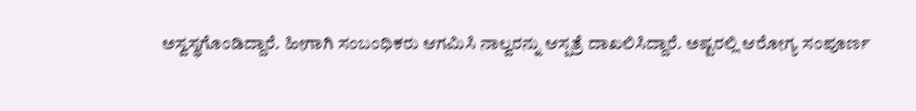ಅಸ್ವಸ್ಥಗೊಂಡಿದ್ದಾರೆ. ಹೀಗಾಗಿ ಸಂಬಂಧಿಕರು ಆಗಮಿಸಿ ನಾಲ್ವರನ್ನು ಆಸ್ಪತ್ರೆ ದಾಖಲಿಸಿದ್ದಾರೆ. ಅಷ್ಟರಲ್ಲಿ ಆರೋಗ್ಯ ಸಂಪೂರ್ಣ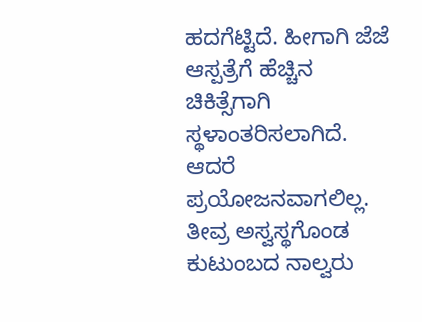ಹದಗೆಟ್ಟಿದೆ. ಹೀಗಾಗಿ ಜೆಜೆ ಆಸ್ಪತ್ರೆಗೆ ಹೆಚ್ಚಿನ ಚಿಕಿತ್ಸೆಗಾಗಿ ಸ್ಥಳಾಂತರಿಸಲಾಗಿದೆ. ಆದರೆ ಪ್ರಯೋಜನವಾಗಲಿಲ್ಲ. ತೀವ್ರ ಅಸ್ವಸ್ಥಗೊಂಡ ಕುಟುಂಬದ ನಾಲ್ವರು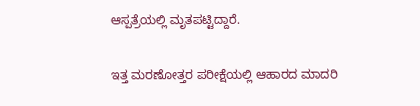ಆಸ್ಪತ್ರೆಯಲ್ಲಿ ಮೃತಪಟ್ಟಿದ್ದಾರೆ.

ಇತ್ತ ಮರಣೋತ್ತರ ಪರೀಕ್ಷೆಯಲ್ಲಿ ಆಹಾರದ ಮಾದರಿ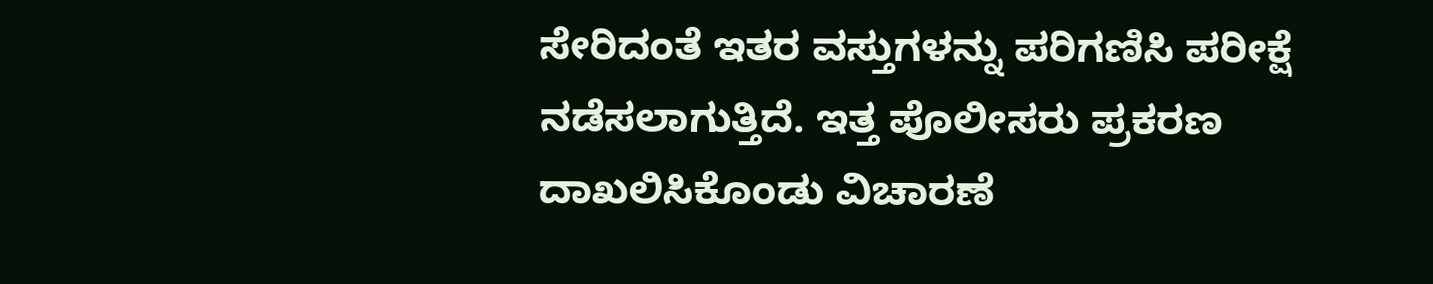ಸೇರಿದಂತೆ ಇತರ ವಸ್ತುಗಳನ್ನು ಪರಿಗಣಿಸಿ ಪರೀಕ್ಷೆ ನಡೆಸಲಾಗುತ್ತಿದೆ. ಇತ್ತ ಪೊಲೀಸರು ಪ್ರಕರಣ ದಾಖಲಿಸಿಕೊಂಡು ವಿಚಾರಣೆ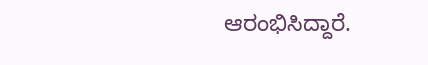ಆರಂಭಿಸಿದ್ದಾರೆ.